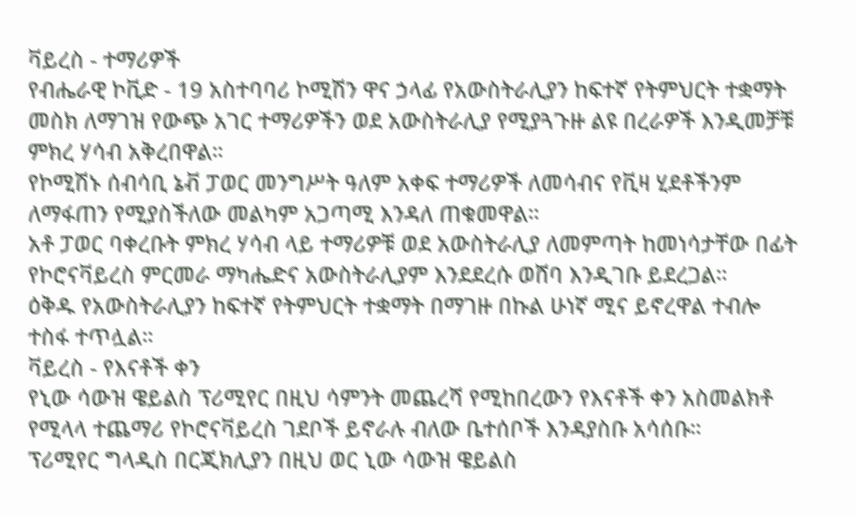ቫይረስ - ተማሪዎች
የብሔራዊ ኮቪድ - 19 አስተባባሪ ኮሚሽን ዋና ኃላፊ የአውስትራሊያን ከፍተኛ የትምህርት ተቋማት መስክ ለማገዝ የውጭ አገር ተማሪዎችን ወደ አውስትራሊያ የሚያጓጉዙ ልዩ በረራዎች እንዲመቻቹ ምክረ ሃሳብ አቅረበዋል።
የኮሚሽኑ ሰብሳቢ ኔቭ ፓወር መንግሥት ዓለም አቀፍ ተማሪዎች ለመሳብና የቪዛ ሂደቶችንም ለማፋጠን የሚያስችለው መልካም አጋጣሚ እንዳለ ጠቁመዋል።
አቶ ፓወር ባቀረቡት ምክረ ሃሳብ ላይ ተማሪዎቹ ወደ አውስትራሊያ ለመምጣት ከመነሳታቸው በፊት የኮሮናቫይረስ ምርመራ ማካሔድና አውስትራሊያም እንደደረሱ ወሸባ እንዲገቡ ይደረጋል።
ዕቅዱ የአውስትራሊያን ከፍተኛ የትምህርት ተቋማት በማገዙ በኩል ሁነኛ ሚና ይኖረዋል ተብሎ ተስፋ ተጥሏል።
ቫይረስ - የእናቶች ቀን
የኒው ሳውዝ ዌይልስ ፕሪሚየር በዚህ ሳምንት መጨረሻ የሚከበረውን የእናቶች ቀን አስመልክቶ የሚላላ ተጨማሪ የኮሮናቫይረስ ገደቦች ይኖራሉ ብለው ቤተሰቦች እንዳያስቡ አሳሰቡ።
ፕሪሚየር ግላዲስ በርጂክሊያን በዚህ ወር ኒው ሳውዝ ዌይልስ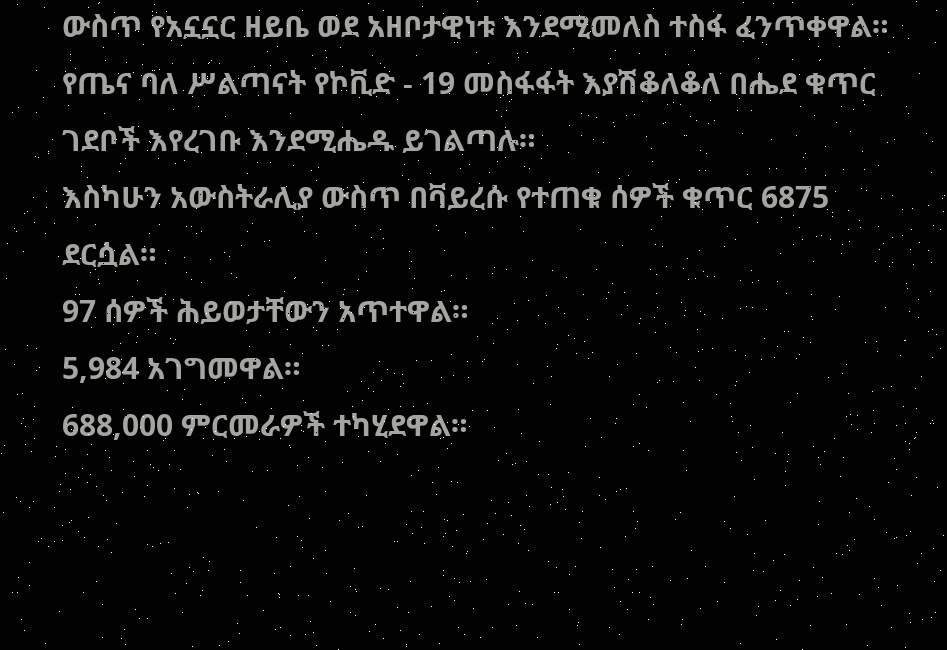ውስጥ የአኗኗር ዘይቤ ወደ አዘቦታዊነቱ እንደሚመለስ ተስፋ ፈንጥቀዋል።
የጤና ባለ ሥልጣናት የኮቪድ - 19 መስፋፋት እያሽቆለቆለ በሔደ ቁጥር ገደቦች እየረገቡ እንደሚሔዱ ይገልጣሉ።
እስካሁን አውስትራሊያ ውስጥ በቫይረሱ የተጠቁ ሰዎች ቁጥር 6875 ደርሷል።
97 ሰዎች ሕይወታቸውን አጥተዋል።
5,984 አገግመዋል።
688,000 ምርመራዎች ተካሂደዋል።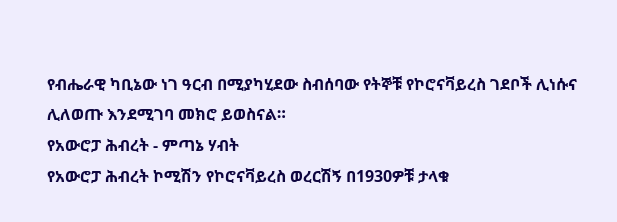የብሔራዊ ካቢኔው ነገ ዓርብ በሚያካሂደው ስብሰባው የትኞቹ የኮሮናቫይረስ ገደቦች ሊነሱና ሊለወጡ እንደሚገባ መክሮ ይወስናል።
የአውሮፓ ሕብረት - ምጣኔ ሃብት
የአውሮፓ ሕብረት ኮሚሽን የኮሮናቫይረስ ወረርሽኝ በ1930ዎቹ ታላቁ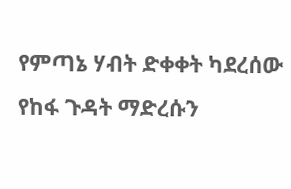የምጣኔ ሃብት ድቀቀት ካደረሰው የከፋ ጉዳት ማድረሱን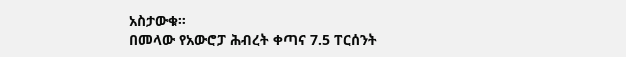አስታውቁ።
በመላው የአውሮፓ ሕብረት ቀጣና 7.5 ፐርሰንት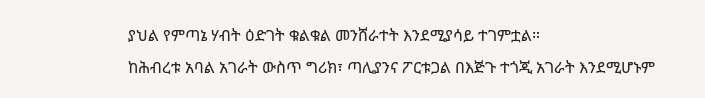ያህል የምጣኔ ሃብት ዕድገት ቁልቁል መንሸራተት እንደሚያሳይ ተገምቷል።
ከሕብረቱ አባል አገራት ውስጥ ግሪክ፣ ጣሊያንና ፖርቱጋል በእጅጉ ተጎጂ አገራት እንደሚሆኑም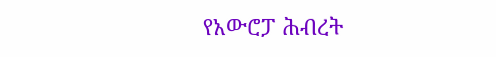የአውሮፓ ሕብረት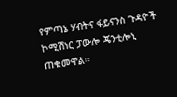የምጣኔ ሃብትና ፋይናንስ ጉዳዮች ኮሚሽነር ፓውሎ ጄንቲሎኒ ጠቁመዋል።